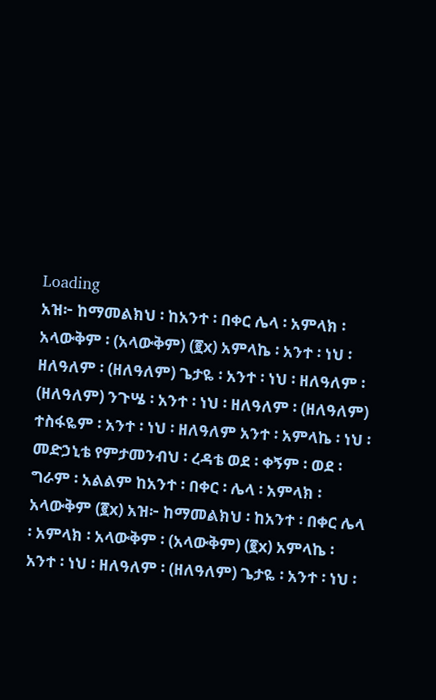Loading
አዝ፦ ከማመልክህ ፡ ከአንተ ፡ በቀር ሌላ ፡ አምላክ ፡ አላውቅም ፡ (አላውቅም) (፪x) አምላኬ ፡ አንተ ፡ ነህ ፡ ዘለዓለም ፡ (ዘለዓለም) ጌታዬ ፡ አንተ ፡ ነህ ፡ ዘለዓለም ፡ (ዘለዓለም) ንጉሤ ፡ አንተ ፡ ነህ ፡ ዘለዓለም ፡ (ዘለዓለም) ተስፋዬም ፡ አንተ ፡ ነህ ፡ ዘለዓለም አንተ ፡ አምላኬ ፡ ነህ ፡ መድኃኒቴ የምታመንብህ ፡ ረዳቴ ወደ ፡ ቀኝም ፡ ወደ ፡ ግራም ፡ አልልም ከአንተ ፡ በቀር ፡ ሌላ ፡ አምላክ ፡ አላውቅም (፪x) አዝ፦ ከማመልክህ ፡ ከአንተ ፡ በቀር ሌላ ፡ አምላክ ፡ አላውቅም ፡ (አላውቅም) (፪x) አምላኬ ፡ አንተ ፡ ነህ ፡ ዘለዓለም ፡ (ዘለዓለም) ጌታዬ ፡ አንተ ፡ ነህ ፡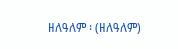ዘለዓለም ፡ (ዘለዓለም)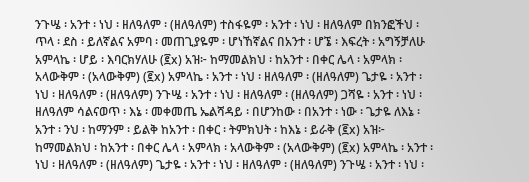ንጉሤ ፡ አንተ ፡ ነህ ፡ ዘለዓለም ፡ (ዘለዓለም) ተስፋዬም ፡ አንተ ፡ ነህ ፡ ዘለዓለም በክንፎችህ ፡ ጥላ ፡ ደስ ፡ ይለኛልና አምባ ፡ መጠጊያዬም ፡ ሆነኸኛልና በአንተ ፡ ሆኜ ፡ እፍረት ፡ አግኝቻለሁ አምላኬ ፡ ሆይ ፡ እባርክሃለሁ (፪x) አዝ፦ ከማመልክህ ፡ ከአንተ ፡ በቀር ሌላ ፡ አምላክ ፡ አላውቅም ፡ (አላውቅም) (፪x) አምላኬ ፡ አንተ ፡ ነህ ፡ ዘለዓለም ፡ (ዘለዓለም) ጌታዬ ፡ አንተ ፡ ነህ ፡ ዘለዓለም ፡ (ዘለዓለም) ንጉሤ ፡ አንተ ፡ ነህ ፡ ዘለዓለም ፡ (ዘለዓለም) ጋሻዬ ፡ አንተ ፡ ነህ ፡ ዘለዓለም ሳልናወጥ ፡ እኔ ፡ መቀመጤ ኤልሻዳይ ፡ በሆንከው ፡ በአንተ ፡ ነው ፡ ጌታዬ ለእኔ ፡ አንተ ፡ ንህ ፡ ከማንም ፡ ይልቅ ከአንተ ፡ በቀር ፡ ትምክህት ፡ ከእኔ ፡ ይራቅ (፪x) አዝ፦ ከማመልክህ ፡ ከአንተ ፡ በቀር ሌላ ፡ አምላክ ፡ አላውቅም ፡ (አላውቅም) (፪x) አምላኬ ፡ አንተ ፡ ነህ ፡ ዘለዓለም ፡ (ዘለዓለም) ጌታዬ ፡ አንተ ፡ ነህ ፡ ዘለዓለም ፡ (ዘለዓለም) ንጉሤ ፡ አንተ ፡ ነህ ፡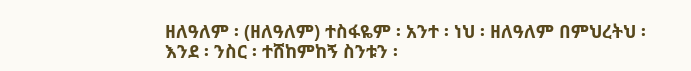ዘለዓለም ፡ (ዘለዓለም) ተስፋዬም ፡ አንተ ፡ ነህ ፡ ዘለዓለም በምህረትህ ፡ እንደ ፡ ንስር ፡ ተሸከምከኝ ስንቱን ፡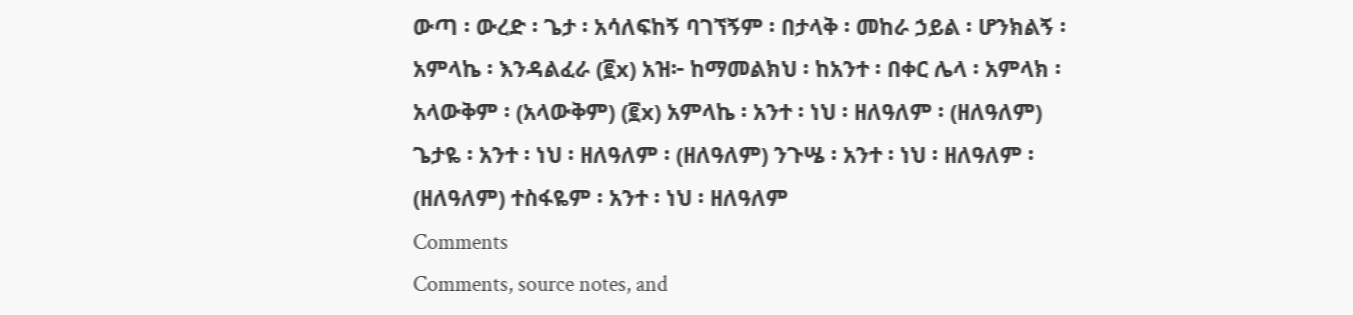ውጣ ፡ ውረድ ፡ ጌታ ፡ አሳለፍከኝ ባገኘኝም ፡ በታላቅ ፡ መከራ ኃይል ፡ ሆንክልኝ ፡ አምላኬ ፡ እንዳልፈራ (፪x) አዝ፦ ከማመልክህ ፡ ከአንተ ፡ በቀር ሌላ ፡ አምላክ ፡ አላውቅም ፡ (አላውቅም) (፪x) አምላኬ ፡ አንተ ፡ ነህ ፡ ዘለዓለም ፡ (ዘለዓለም) ጌታዬ ፡ አንተ ፡ ነህ ፡ ዘለዓለም ፡ (ዘለዓለም) ንጉሤ ፡ አንተ ፡ ነህ ፡ ዘለዓለም ፡ (ዘለዓለም) ተስፋዬም ፡ አንተ ፡ ነህ ፡ ዘለዓለም
Comments
Comments, source notes, and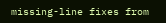missing-line fixes from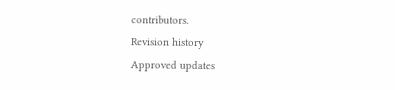contributors.
Revision history
Approved updates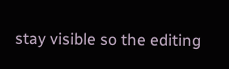stay visible so the editing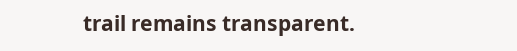trail remains transparent.